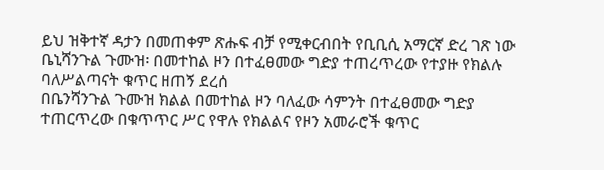ይህ ዝቅተኛ ዳታን በመጠቀም ጽሑፍ ብቻ የሚቀርብበት የቢቢሲ አማርኛ ድረ ገጽ ነው
ቤኒሻንጉል ጉሙዝ፡ በመተከል ዞን በተፈፀመው ግድያ ተጠረጥረው የተያዙ የክልሉ ባለሥልጣናት ቁጥር ዘጠኝ ደረሰ
በቤንሻንጉል ጉሙዝ ክልል በመተከል ዞን ባለፈው ሳምንት በተፈፀመው ግድያ ተጠርጥረው በቁጥጥር ሥር የዋሉ የክልልና የዞን አመራሮች ቁጥር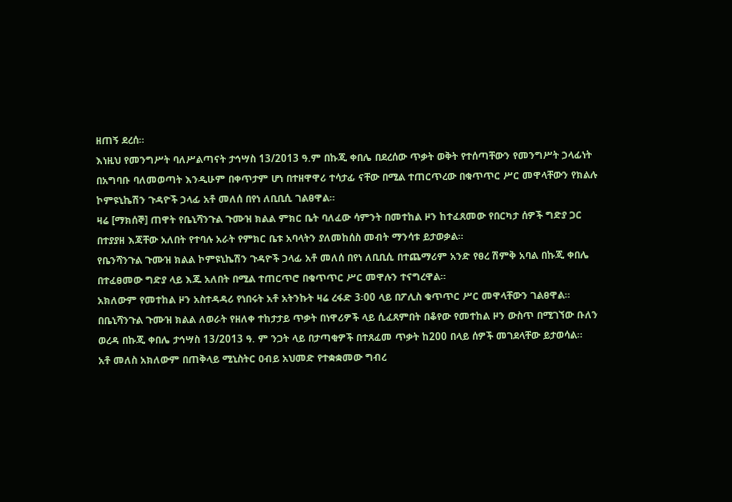ዘጠኝ ደረሰ።
እነዚህ የመንግሥት ባለሥልጣናት ታኅሣስ 13/2013 ዓ.ም በኩጂ ቀበሌ በደረሰው ጥቃት ወቅት የተሰጣቸውን የመንግሥት ኃላፊነት በአግባቡ ባለመወጣት እንዲሁም በቀጥታም ሆነ በተዘዋዋሪ ተሳታፊ ናቸው በሚል ተጠርጥረው በቁጥጥር ሥር መዋላቸውን የክልሉ ኮምዩኒኬሽን ጉዳዮች ኃላፊ አቶ መለሰ በየነ ለቢቢሲ ገልፀዋል።
ዛሬ [ማክሰኞ] ጠዋት የቤኒሻንጉል ጉሙዝ ክልል ምክር ቤት ባለፈው ሳምንት በመተከል ዞን ከተፈጸመው የበርካታ ሰዎች ግድያ ጋር በተያያዘ እጃቸው አለበት የተባሉ አራት የምክር ቤቱ አባላትን ያለመከሰስ መብት ማንሳቱ ይታወቃል።
የቤንሻንጉል ጉሙዝ ክልል ኮምዩኒኬሽን ጉዳዮች ኃላፊ አቶ መለሰ በየነ ለቢቢሲ በተጨማሪም አንድ የፀረ ሽምቅ አባል በኩጂ ቀበሌ በተፈፀመው ግድያ ላይ እጁ አለበት በሚል ተጠርጥሮ በቁጥጥር ሥር መዋሉን ተናግረዋል።
አክለውም የመተከል ዞን አስተዳዳሪ የነበሩት አቶ አትንኩት ዛሬ ረፋድ 3፡00 ላይ በፖሊስ ቁጥጥር ሥር መዋላቸውን ገልፀዋል።
በቤኒሻንጉል ጉሙዝ ክልል ለወራት የዘለቀ ተከታታይ ጥቃት በነዋሪዎች ላይ ሲፈጸምበት በቆየው የመተከል ዞን ውስጥ በሚገኘው ቡለን ወረዳ በኩጂ ቀበሌ ታኅሣስ 13/2013 ዓ. ም ንጋት ላይ በታጣቂዎች በተጸፈመ ጥቃት ከ200 በላይ ሰዎች መገደላቸው ይታወሳል።
አቶ መለስ አክለውም በጠቅላይ ሚኒስትር ዐብይ አህመድ የተቋቋመው ግብረ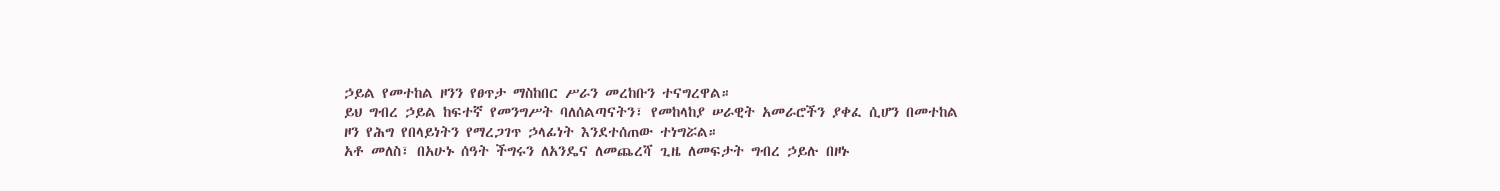ኃይል የመተከል ዞንን የፀጥታ ማስከበር ሥራን መረከቡን ተናግረዋል።
ይህ ግብረ ኃይል ከፍተኛ የመንግሥት ባለሰልጣናትን፣ የመከላከያ ሠራዊት አመራሮችን ያቀፈ ሲሆን በመተከል ዞን የሕግ የበላይነትን የማረጋገጥ ኃላፊነት እንደተሰጠው ተነግሯል።
አቶ መለስ፣ በአሁኑ ሰዓት ችግሩን ለአንዴና ለመጨረሻ ጊዜ ለመፍታት ግብረ ኃይሉ በዞኑ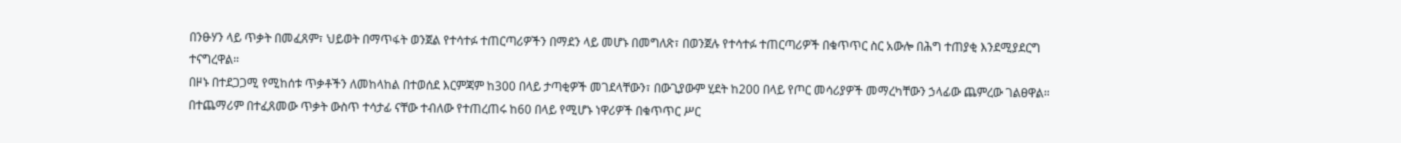በንፁሃን ላይ ጥቃት በመፈጸም፣ ህይወት በማጥፋት ወንጀል የተሳተፉ ተጠርጣሪዎችን በማደን ላይ መሆኑ በመግለጽ፣ በወንጀሉ የተሳተፉ ተጠርጣሪዎች በቁጥጥር ስር አውሎ በሕግ ተጠያቂ እንደሚያደርግ ተናግረዋል።
በዞኑ በተደጋጋሚ የሚከሰቱ ጥቃቶችን ለመከላከል በተወሰደ እርምጃም ከ300 በላይ ታጣቂዎች መገደላቸውን፣ በውጊያውም ሂደት ከ200 በላይ የጦር መሳሪያዎች መማረካቸውን ኃላፊው ጨምረው ገልፀዋል።
በተጨማሪም በተፈጸመው ጥቃት ውስጥ ተሳታፊ ናቸው ተብለው የተጠረጠሩ ከ60 በላይ የሚሆኑ ነዋሪዎች በቁጥጥር ሥር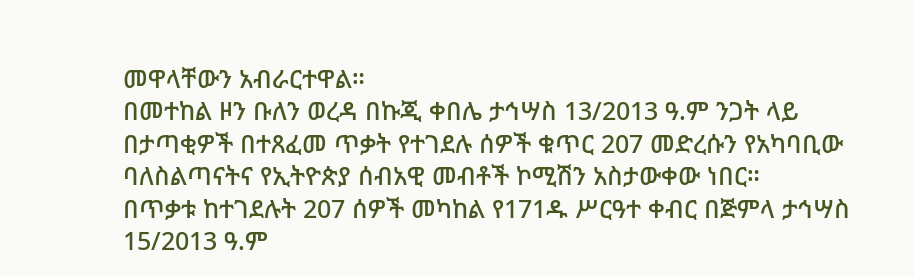መዋላቸውን አብራርተዋል።
በመተከል ዞን ቡለን ወረዳ በኩጂ ቀበሌ ታኅሣስ 13/2013 ዓ.ም ንጋት ላይ በታጣቂዎች በተጸፈመ ጥቃት የተገደሉ ሰዎች ቁጥር 207 መድረሱን የአካባቢው ባለስልጣናትና የኢትዮጵያ ሰብአዊ መብቶች ኮሚሽን አስታውቀው ነበር።
በጥቃቱ ከተገደሉት 207 ሰዎች መካከል የ171ዱ ሥርዓተ ቀብር በጅምላ ታኅሣስ 15/2013 ዓ.ም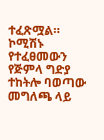ተፈጽሟል።
ኮሚሽኑ የተፈፀመውን የጅምላ ግድያ ተከትሎ ባወጣው መግለጫ ላይ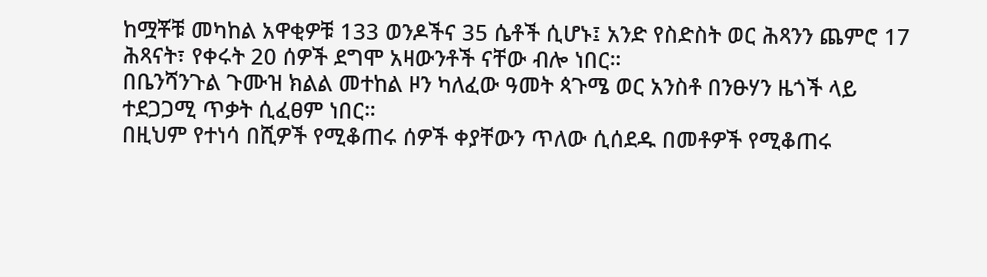ከሟቾቹ መካከል አዋቂዎቹ 133 ወንዶችና 35 ሴቶች ሲሆኑ፤ አንድ የስድስት ወር ሕጻንን ጨምሮ 17 ሕጻናት፣ የቀሩት 20 ሰዎች ደግሞ አዛውንቶች ናቸው ብሎ ነበር።
በቤንሻንጉል ጉሙዝ ክልል መተከል ዞን ካለፈው ዓመት ጳጉሜ ወር አንስቶ በንፁሃን ዜጎች ላይ ተደጋጋሚ ጥቃት ሲፈፀም ነበር።
በዚህም የተነሳ በሺዎች የሚቆጠሩ ሰዎች ቀያቸውን ጥለው ሲሰደዱ በመቶዎች የሚቆጠሩ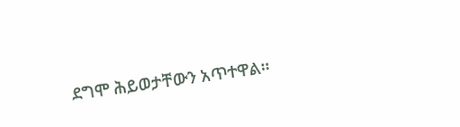ደግሞ ሕይወታቸውን አጥተዋል።